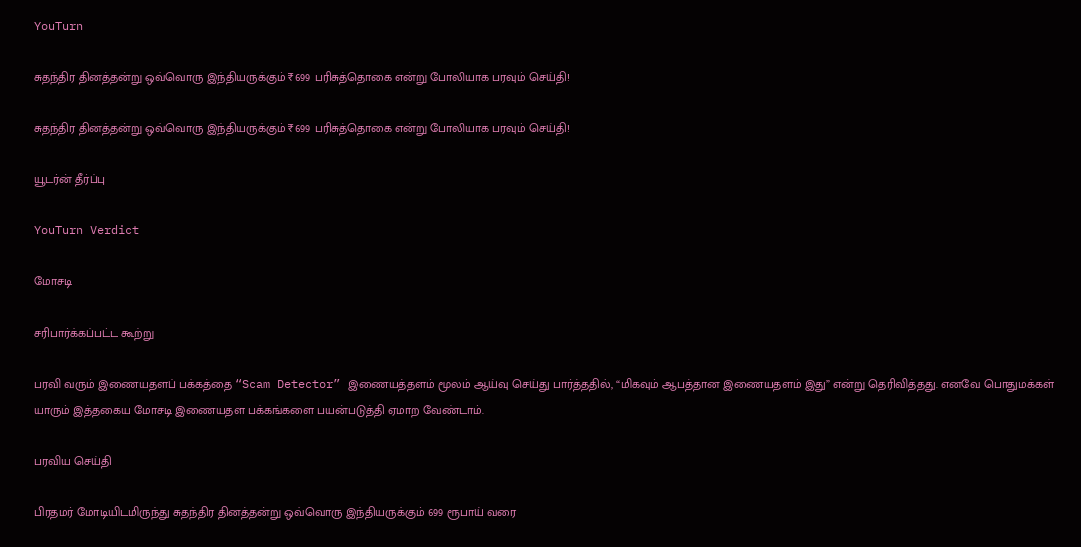YouTurn

சுதந்திர தினத்தன்று ஒவ்வொரு இந்தியருக்கும் ₹699 பரிசுத்தொகை என்று போலியாக பரவும் செய்தி!

சுதந்திர தினத்தன்று ஒவ்வொரு இந்தியருக்கும் ₹699 பரிசுத்தொகை என்று போலியாக பரவும் செய்தி!

யூடர்ன் தீர்ப்பு

YouTurn Verdict

மோசடி

சரிபார்க்கப்பட்ட கூற்று

பரவி வரும் இணையதளப் பக்கத்தை “Scam Detector” இணையத்தளம் மூலம் ஆய்வு செய்து பார்த்ததில், “மிகவும் ஆபத்தான இணையதளம் இது” என்று தெரிவித்தது. எனவே பொதுமக்கள் யாரும் இத்தகைய மோசடி இணையதள பக்கங்களை பயன்படுத்தி ஏமாற வேண்டாம்.

பரவிய செய்தி

பிரதமர் மோடியிடமிருந்து சுதந்திர தினத்தன்று ஒவ்வொரு இந்தியருக்கும் 699 ரூபாய் வரை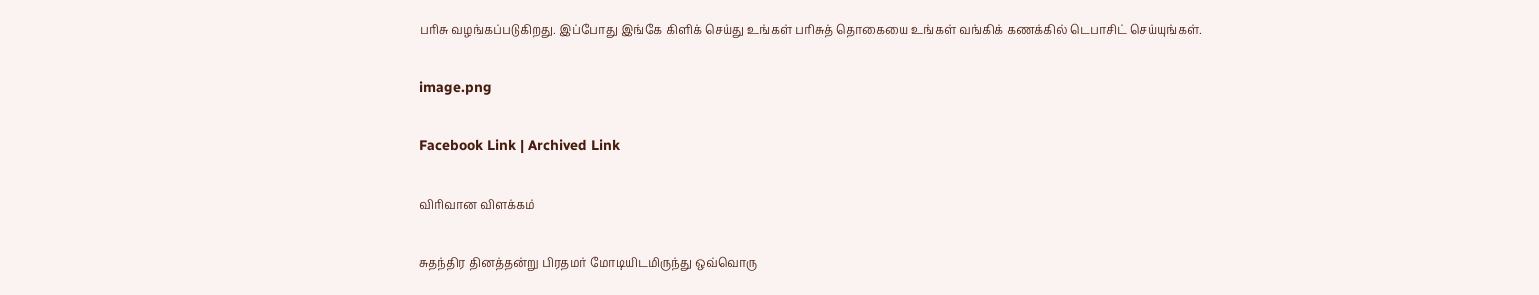பரிசு வழங்கப்படுகிறது. இப்போது இங்கே கிளிக் செய்து உங்கள் பரிசுத் தொகையை உங்கள் வங்கிக் கணக்கில் டெபாசிட் செய்யுங்கள்.

image.png

Facebook Link | Archived Link

விரிவான விளக்கம்

சுதந்திர தினத்தன்று பிரதமர் மோடியிடமிருந்து ஒவ்வொரு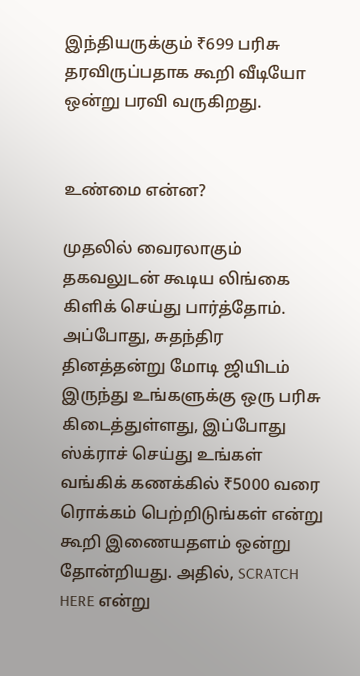இந்தியருக்கும் ₹699 பரிசு தரவிருப்பதாக கூறி வீடியோ ஒன்று பரவி வருகிறது.


உண்மை என்ன?

முதலில் வைரலாகும் தகவலுடன் கூடிய லிங்கை கிளிக் செய்து பார்த்தோம். அப்போது, சுதந்திர தினத்தன்று மோடி ஜியிடம் இருந்து உங்களுக்கு ஒரு பரிசு கிடைத்துள்ளது, இப்போது ஸ்க்ராச் செய்து உங்கள் வங்கிக் கணக்கில் ₹5000 வரை ரொக்கம் பெற்றிடுங்கள் என்று கூறி இணையதளம் ஒன்று தோன்றியது. அதில், SCRATCH HERE என்று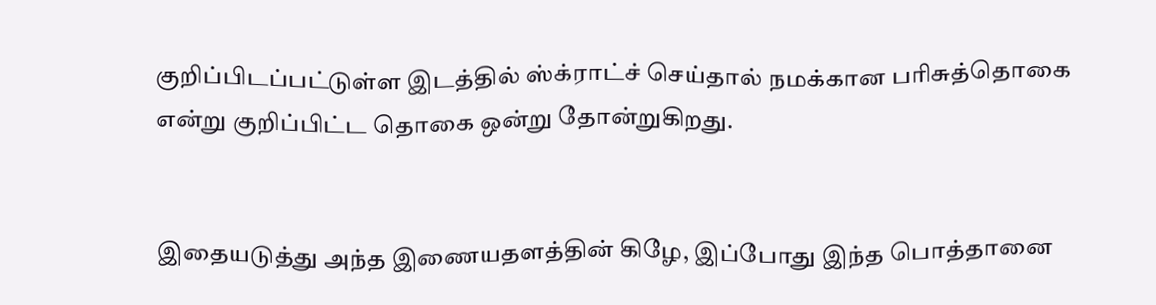குறிப்பிடப்பட்டுள்ள இடத்தில் ஸ்க்ராட்ச் செய்தால் நமக்கான பரிசுத்தொகை என்று குறிப்பிட்ட தொகை ஒன்று தோன்றுகிறது.


இதையடுத்து அந்த இணையதளத்தின் கிழே, இப்போது இந்த பொத்தானை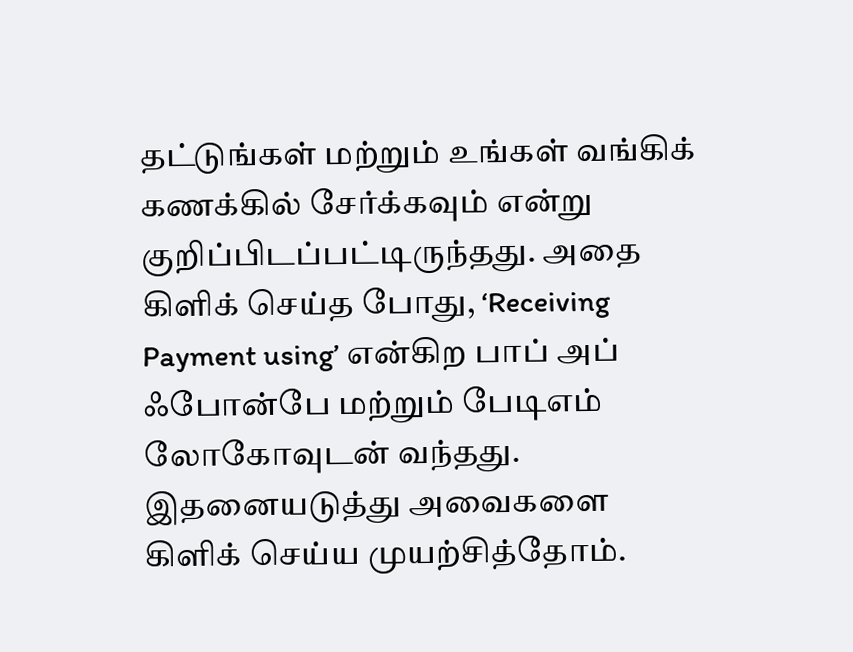தட்டுங்கள் மற்றும் உங்கள் வங்கிக் கணக்கில் சேர்க்கவும் என்று குறிப்பிடப்பட்டிருந்தது. அதை கிளிக் செய்த போது, ‘Receiving Payment using’ என்கிற பாப் அப் ஃபோன்பே மற்றும் பேடிஎம் லோகோவுடன் வந்தது. இதனையடுத்து அவைகளை கிளிக் செய்ய முயற்சித்தோம்.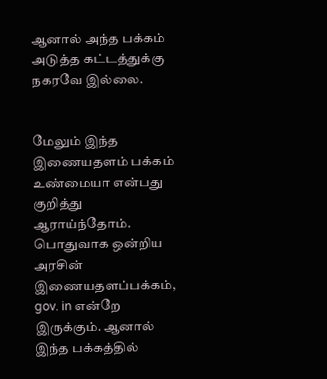ஆனால் அந்த பக்கம் அடுத்த கட்டத்துக்கு நகரவே இல்லை.


மேலும் இந்த இணையதளம் பக்கம் உண்மையா என்பது குறித்து ஆராய்ந்தோம். பொதுவாக ஒன்றிய அரசின் இணையதளப்பக்கம், gov. in என்றே இருக்கும். ஆனால் இந்த பக்கத்தில்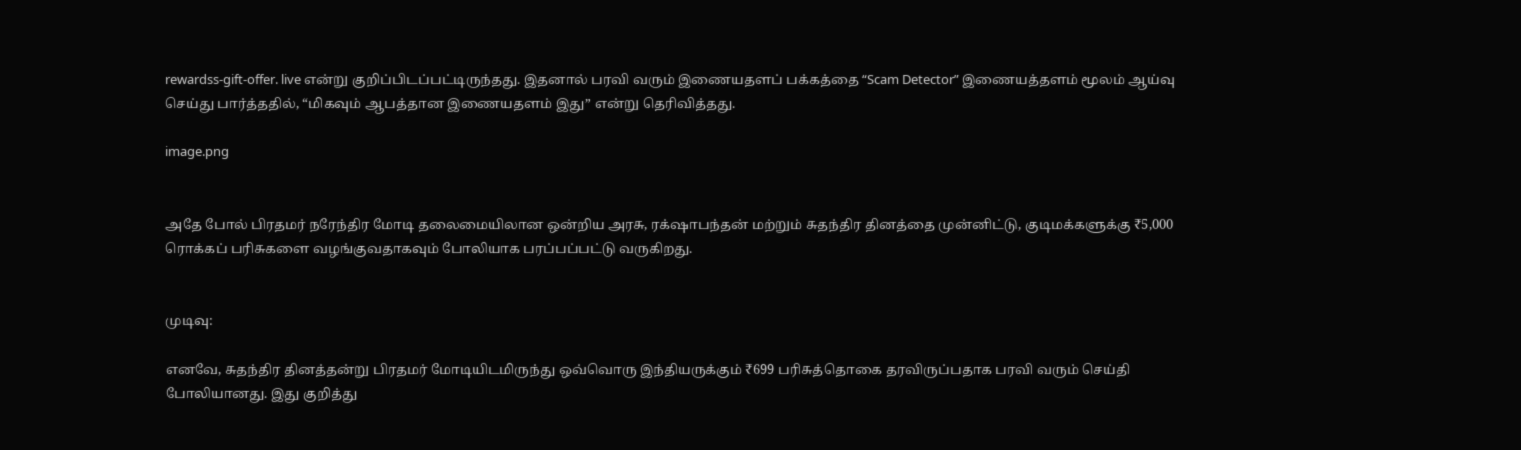rewardss-gift-offer. live என்று குறிப்பிடப்பட்டிருந்தது. இதனால் பரவி வரும் இணையதளப் பக்கத்தை “Scam Detector” இணையத்தளம் மூலம் ஆய்வு செய்து பார்த்ததில், “மிகவும் ஆபத்தான இணையதளம் இது” என்று தெரிவித்தது.

image.png


அதே போல் பிரதமர் நரேந்திர மோடி தலைமையிலான ஒன்றிய அரசு, ரக்‌ஷாபந்தன் மற்றும் சுதந்திர தினத்தை முன்னிட்டு, குடிமக்களுக்கு ₹5,000 ரொக்கப் பரிசுகளை வழங்குவதாகவும் போலியாக பரப்பப்பட்டு வருகிறது.


முடிவு:

எனவே, சுதந்திர தினத்தன்று பிரதமர் மோடியிடமிருந்து ஒவ்வொரு இந்தியருக்கும் ₹699 பரிசுத்தொகை தரவிருப்பதாக பரவி வரும் செய்தி போலியானது. இது குறித்து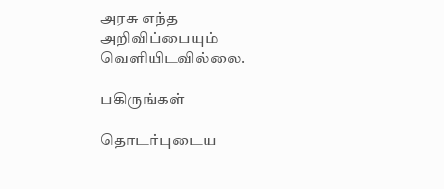அரசு எந்த அறிவிப்பையும் வெளியிடவில்லை.

பகிருங்கள்

தொடர்புடைய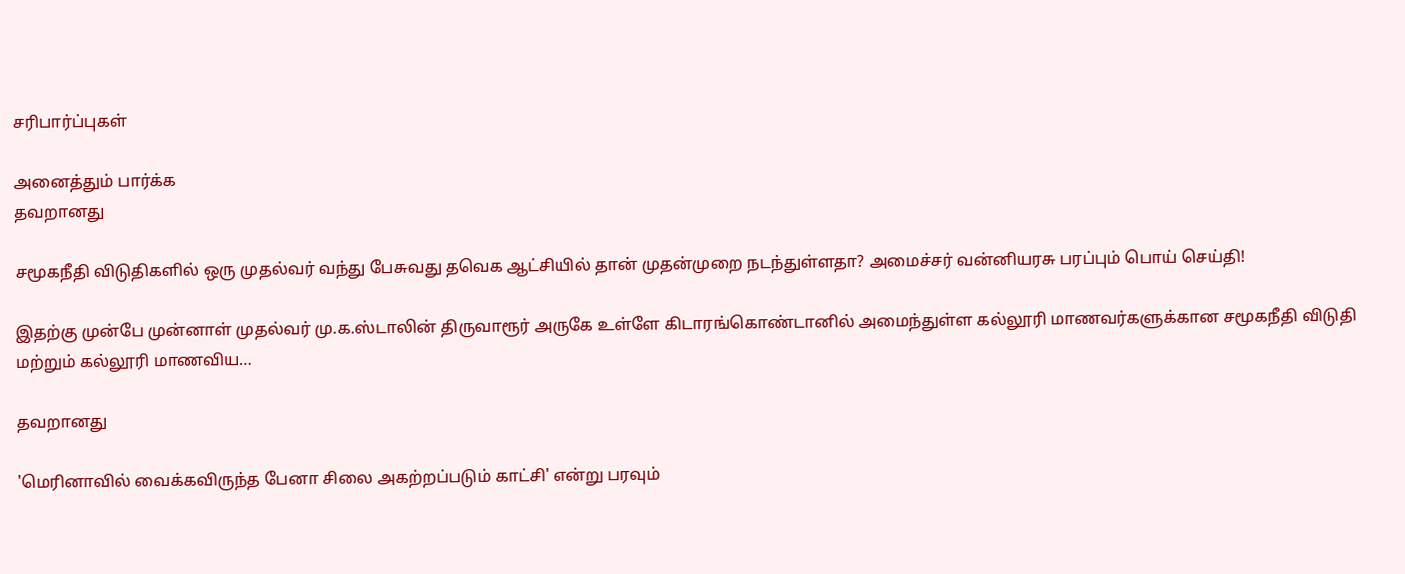சரிபார்ப்புகள்

அனைத்தும் பார்க்க
தவறானது

சமூகநீதி விடுதிகளில் ஒரு முதல்வர் வந்து பேசுவது தவெக ஆட்சியில் தான் முதன்முறை நடந்துள்ளதா? அமைச்சர் வன்னியரசு பரப்பும் பொய் செய்தி!

இதற்கு முன்பே முன்னாள் முதல்வர் மு.க.ஸ்டாலின் திருவாரூர் அருகே உள்ளே கிடாரங்கொண்டானில் அமைந்துள்ள கல்லூரி மாணவர்களுக்கான சமூகநீதி விடுதி மற்றும் கல்லூரி மாணவிய…

தவறானது

'மெரினாவில் வைக்கவிருந்த பேனா சிலை அகற்றப்படும் காட்சி' என்று பரவும்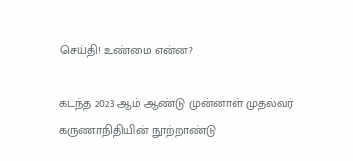செய்தி! உண்மை என்ன?

கடந்த 2023 ஆம் ஆண்டு முன்னாள் முதல்வர் கருணாநிதியின் நூற்றாண்டு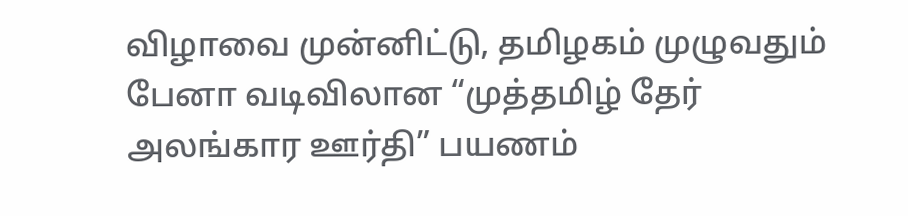விழாவை முன்னிட்டு, தமிழகம் முழுவதும் பேனா வடிவிலான “முத்தமிழ் தேர் அலங்கார ஊர்தி” பயணம்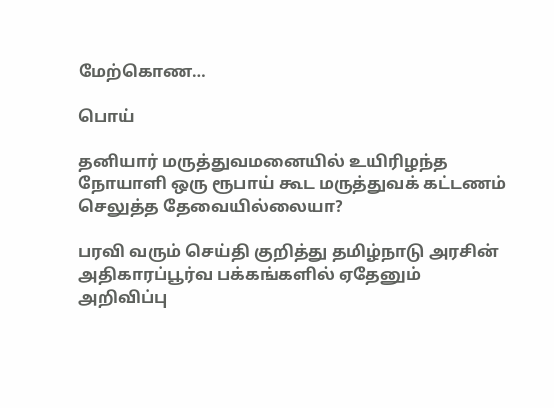மேற்கொண…

பொய்

தனியார் மருத்துவமனையில் உயிரிழந்த நோயாளி ஒரு ரூபாய் கூட மருத்துவக் கட்டணம் செலுத்த தேவையில்லையா?

பரவி வரும் செய்தி குறித்து தமிழ்நாடு அரசின் அதிகாரப்பூர்வ பக்கங்களில் ஏதேனும் அறிவிப்பு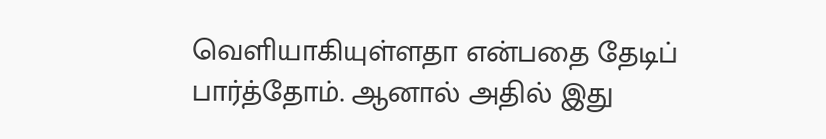வெளியாகியுள்ளதா என்பதை தேடிப் பார்த்தோம். ஆனால் அதில் இது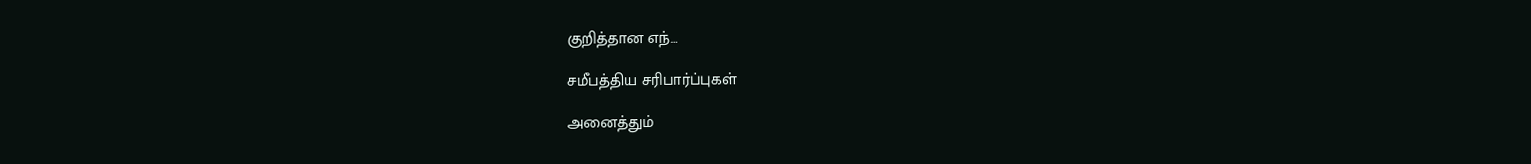குறித்தான எந்…

சமீபத்திய சரிபார்ப்புகள்

அனைத்தும்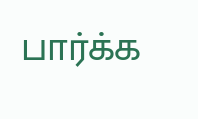பார்க்க